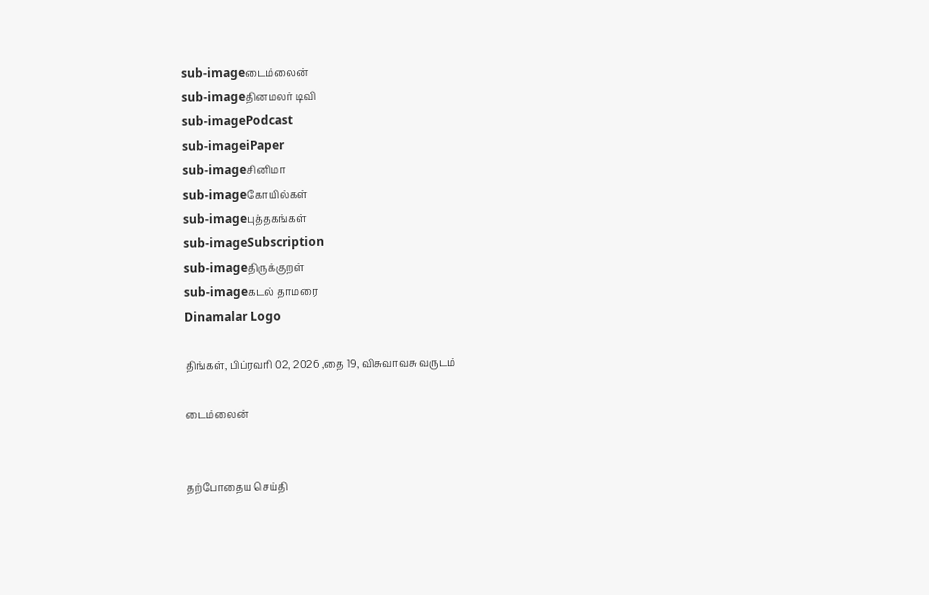sub-imageடைம்லைன்
sub-imageதினமலர் டிவி
sub-imagePodcast
sub-imageiPaper
sub-imageசினிமா
sub-imageகோயில்கள்
sub-imageபுத்தகங்கள்
sub-imageSubscription
sub-imageதிருக்குறள்
sub-imageகடல் தாமரை
Dinamalar Logo

திங்கள், பிப்ரவரி 02, 2026 ,தை 19, விசுவாவசு வருடம்

டைம்லைன்


தற்போதைய செய்தி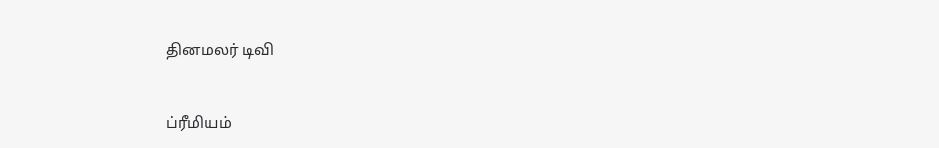தினமலர் டிவி


ப்ரீமியம்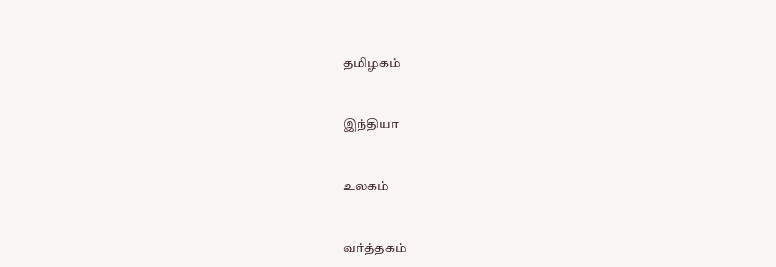தமிழகம்


இந்தியா


உலகம்


வர்த்தகம்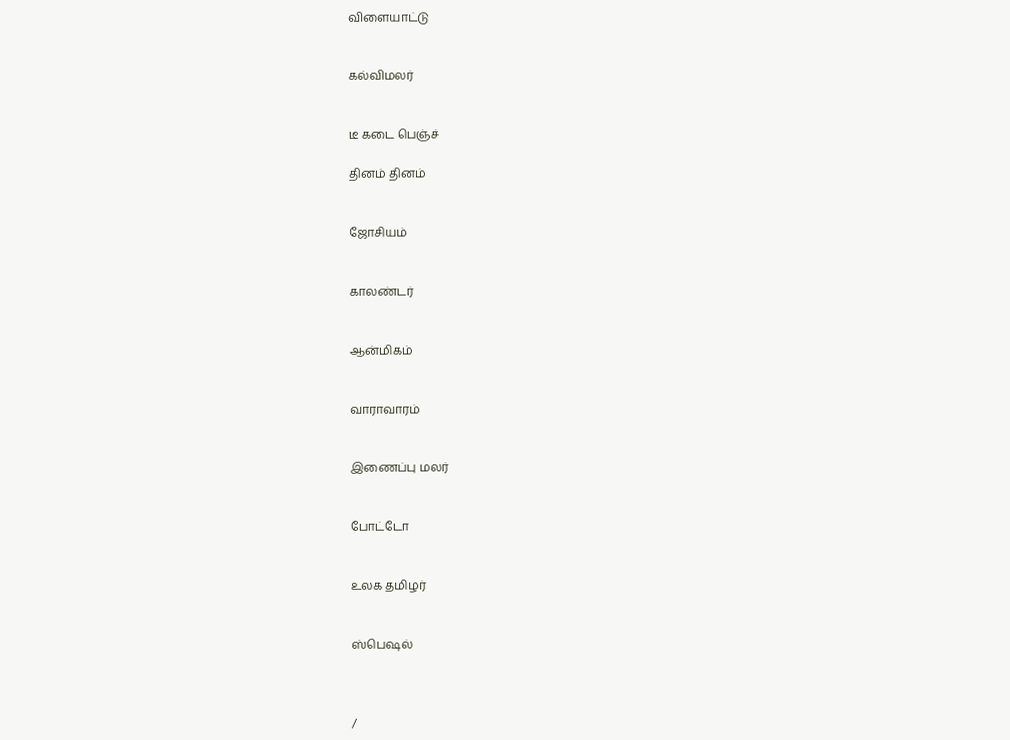விளையாட்டு


கல்விமலர்


டீ கடை பெஞ்ச்

தினம் தினம்


ஜோசியம்


காலண்டர்


ஆன்மிகம்


வாராவாரம்


இணைப்பு மலர்


போட்டோ


உலக தமிழர்


ஸ்பெஷல்



/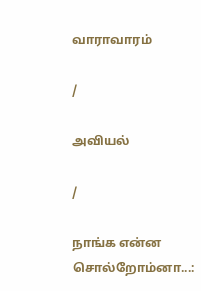வாராவாரம்

/

அவியல்

/

நாங்க என்ன சொல்றோம்னா...: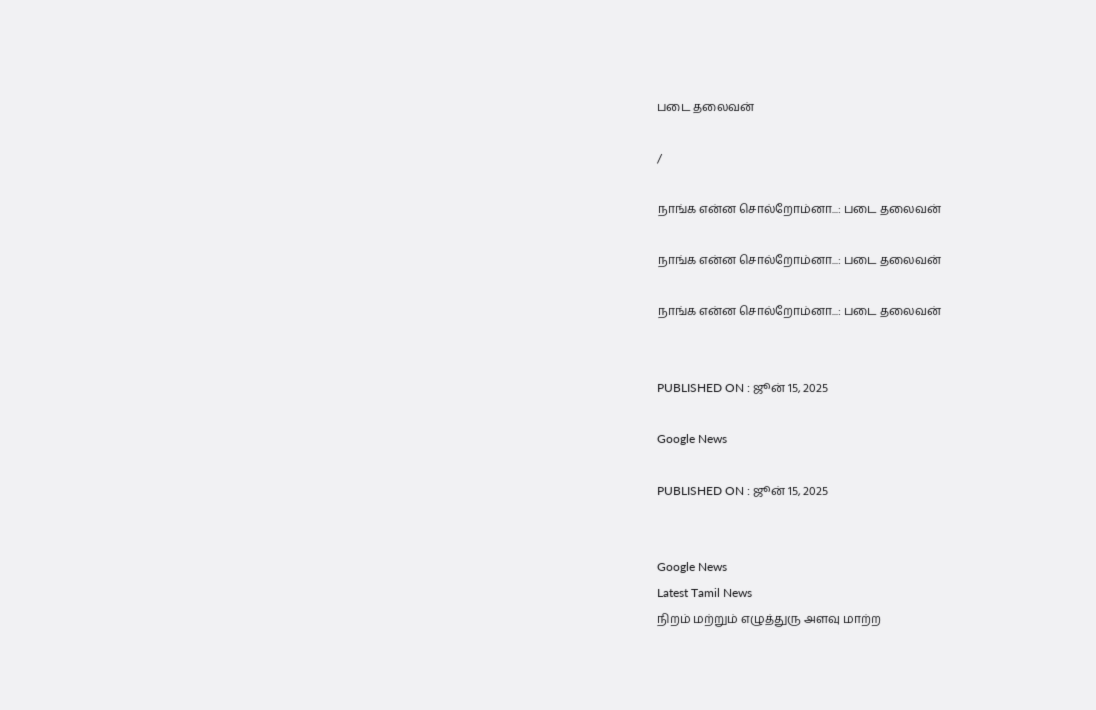படை தலைவன்

/

நாங்க என்ன சொல்றோம்னா...: படை தலைவன்

நாங்க என்ன சொல்றோம்னா...: படை தலைவன்

நாங்க என்ன சொல்றோம்னா...: படை தலைவன்


PUBLISHED ON : ஜூன் 15, 2025

Google News

PUBLISHED ON : ஜூன் 15, 2025


Google News
Latest Tamil News
நிறம் மற்றும் எழுத்துரு அளவு மாற்ற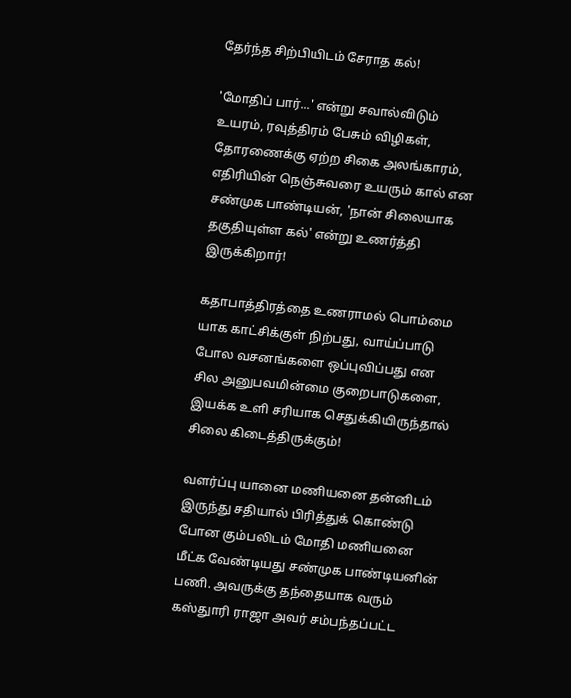தேர்ந்த சிற்பியிடம் சேராத கல்!

'மோதிப் பார்...' என்று சவால்விடும் உயரம், ரவுத்திரம் பேசும் விழிகள், தோரணைக்கு ஏற்ற சிகை அலங்காரம், எதிரியின் நெஞ்சுவரை உயரும் கால் என சண்முக பாண்டியன், 'நான் சிலையாக தகுதியுள்ள கல்' என்று உணர்த்தி இருக்கிறார்!

கதாபாத்திரத்தை உணராமல் பொம்மை யாக காட்சிக்குள் நிற்பது, வாய்ப்பாடு போல வசனங்களை ஒப்புவிப்பது என சில அனுபவமின்மை குறைபாடுகளை, இயக்க உளி சரியாக செதுக்கியிருந்தால் சிலை கிடைத்திருக்கும்!

வளர்ப்பு யானை மணியனை தன்னிடம் இருந்து சதியால் பிரித்துக் கொண்டு போன கும்பலிடம் மோதி மணியனை மீட்க வேண்டியது சண்முக பாண்டியனின் பணி. அவருக்கு தந்தையாக வரும் கஸ்துாரி ராஜா அவர் சம்பந்தப்பட்ட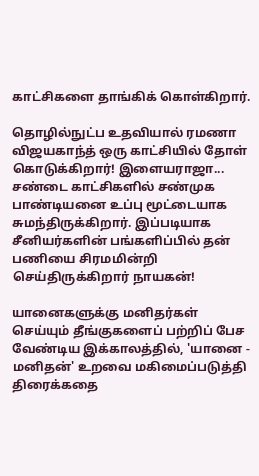காட்சிகளை தாங்கிக் கொள்கிறார்.

தொழில்நுட்ப உதவியால் ரமணா விஜயகாந்த் ஒரு காட்சியில் தோள் கொடுக்கிறார்! இளையராஜா... சண்டை காட்சிகளில் சண்முக பாண்டியனை உப்பு மூட்டையாக சுமந்திருக்கிறார். இப்படியாக சீனியர்களின் பங்களிப்பில் தன் பணியை சிரமமின்றி செய்திருக்கிறார் நாயகன்!

யானைகளுக்கு மனிதர்கள் செய்யும் தீங்குகளைப் பற்றிப் பேச வேண்டிய இக்காலத்தில், 'யானை - மனிதன்' உறவை மகிமைப்படுத்தி திரைக்கதை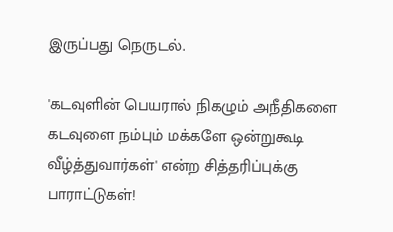இருப்பது நெருடல்.

'கடவுளின் பெயரால் நிகழும் அநீதிகளை கடவுளை நம்பும் மக்களே ஒன்றுகூடி வீழ்த்துவார்கள்' என்ற சித்தரிப்புக்கு பாராட்டுகள்!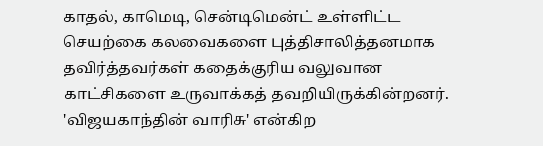காதல், காமெடி, சென்டிமென்ட் உள்ளிட்ட செயற்கை கலவைகளை புத்திசாலித்தனமாக தவிர்த்தவர்கள் கதைக்குரிய வலுவான காட்சிகளை உருவாக்கத் தவறியிருக்கின்றனர். 'விஜயகாந்தின் வாரிசு' என்கிற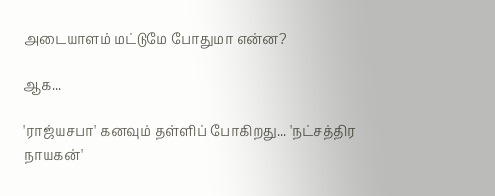அடையாளம் மட்டுமே போதுமா என்ன?

ஆக...

'ராஜ்யசபா' கனவும் தள்ளிப் போகிறது... 'நட்சத்திர நாயகன்'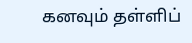கனவும் தள்ளிப்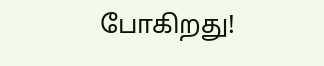போகிறது!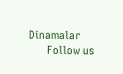Dinamalar
      Follow us